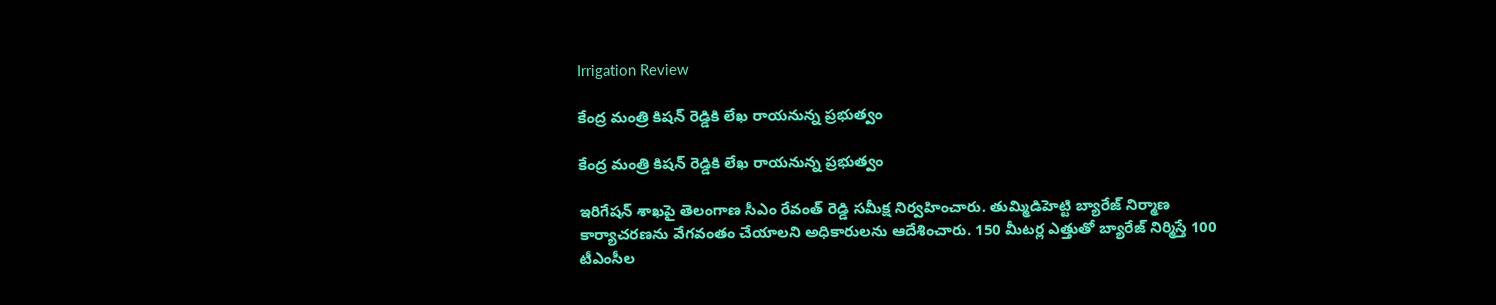Irrigation Review

కేంద్ర మంత్రి కిషన్ రెడ్డికి లేఖ రాయనున్న ప్రభుత్వం

కేంద్ర మంత్రి కిషన్ రెడ్డికి లేఖ రాయనున్న ప్రభుత్వం

ఇరిగేషన్ శాఖపై తెలంగాణ సీఎం రేవంత్‌ రెడ్డి సమీక్ష నిర్వహించారు. తుమ్మిడిహెట్టి బ్యారేజ్ నిర్మాణ కార్యాచరణను వేగవంతం చేయాలని అధికారులను ఆదేశించారు. 150 మీటర్ల ఎత్తుతో బ్యారేజ్ నిర్మిస్తే 100 టీఎంసీల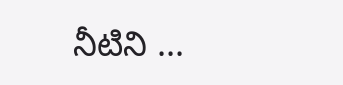నీటిని ...